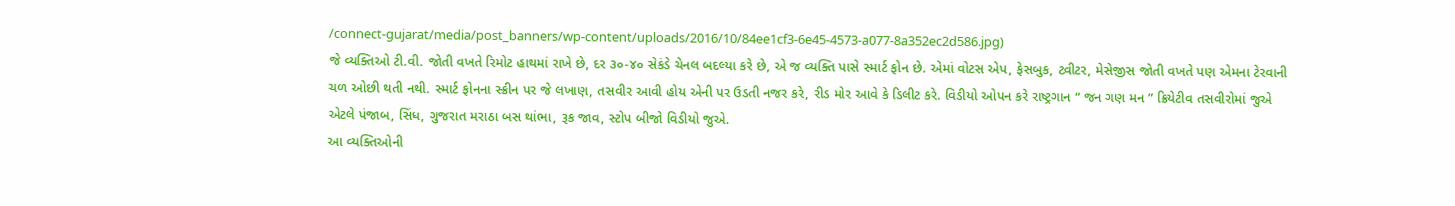/connect-gujarat/media/post_banners/wp-content/uploads/2016/10/84ee1cf3-6e45-4573-a077-8a352ec2d586.jpg)
જે વ્યક્તિઓ ટી.વી. જોતી વખતે રિમોટ હાથમાં રાખે છે, દર ૩૦-૪૦ સેકંડે ચેનલ બદલ્યા કરે છે, એ જ વ્યક્તિ પાસે સ્માર્ટ ફોન છે. એમાં વોટસ એપ, ફેસબુક, ટ્વીટર, મેસેજીસ જોતી વખતે પણ એમના ટેરવાની ચળ ઓછી થતી નથી. સ્માર્ટ ફોનના સ્ક્રીન પર જે લખાણ, તસવીર આવી હોય એની પર ઉડતી નજર કરે, રીડ મોર આવે કે ડિલીટ કરે. વિડીયો ઓપન કરે રાષ્ટ્રગાન “ જન ગણ મન ” ક્રિયેટીવ તસવીરોમાં જુએ એટલે પંજાબ, સિંધ, ગુજરાત મરાઠા બસ થાંભા, રૂક જાવ, સ્ટોપ બીજો વિડીયો જુએ.
આ વ્યક્તિઓની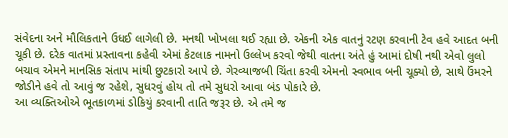સંવેદના અને મૌલિકતાને ઉધઈ લાગેલી છે. મનથી ખોખલા થઈ રહ્યા છે. એકની એક વાતનું રટણ કરવાની ટેવ હવે આદત બની ચૂકી છે. દરેક વાતમાં પ્રસ્તાવના કહેવી એમાં કેટલાક નામનો ઉલ્લેખ કરવો જેથી વાતના અંતે હું આમાં દોષી નથી એવો લુલો બચાવ એમને માનસિક સંતાપ માંથી છુટકારો આપે છે. ગેરવ્યાજબી ચિંતા કરવી એમનો સ્વભાવ બની ચૂક્યો છે, સાથે ઉંમરને જોડીને હવે તો આવું જ રહેશે, સુધરવું હોય તો તમે સુધરો આવા બંડ પોકારે છે.
આ વ્યક્તિઓએ ભૂતકાળમાં ડોકિયું કરવાની તાતિ જરૂર છે. એ તમે જ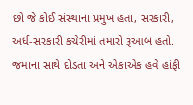છો જે કોઈ સંસ્થાના પ્રમુખ હતા, સરકારી, અર્ધ-સરકારી કચેરીમાં તમારો રૂઆબ હતો. જમાના સાથે દોડતા અને એકાએક હવે હાંફી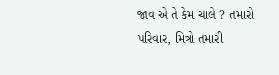જાવ એ તે કેમ ચાલે ? તમારો પરિવાર, મિત્રો તમારી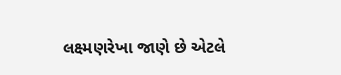લક્ષ્મણરેખા જાણે છે એટલે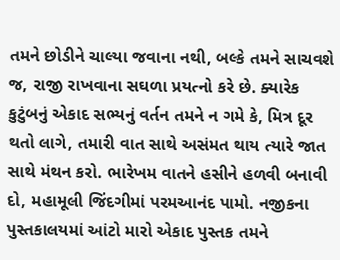તમને છોડીને ચાલ્યા જવાના નથી, બલ્કે તમને સાચવશે જ, રાજી રાખવાના સઘળા પ્રયત્નો કરે છે. ક્યારેક કુટુંબનું એકાદ સભ્યનું વર્તન તમને ન ગમે કે, મિત્ર દૂર થતો લાગે, તમારી વાત સાથે અસંમત થાય ત્યારે જાત સાથે મંથન કરો. ભારેખમ વાતને હસીને હળવી બનાવી દો, મહામૂલી જિંદગીમાં પરમઆનંદ પામો. નજીકના પુસ્તકાલયમાં આંટો મારો એકાદ પુસ્તક તમને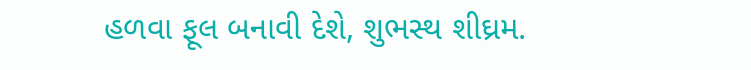હળવા ફૂલ બનાવી દેશે, શુભસ્થ શીઘ્રમ.